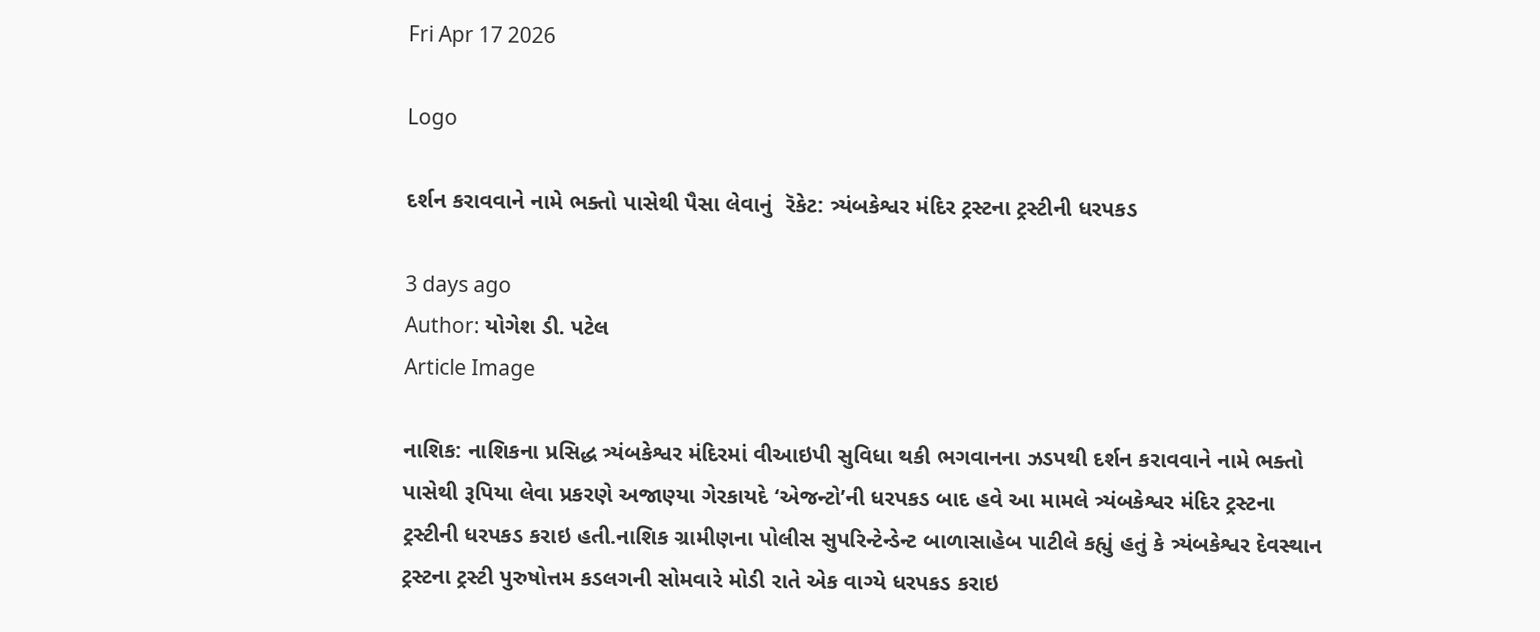Fri Apr 17 2026

Logo

દર્શન કરાવવાને નામે ભક્તો પાસેથી પૈસા લેવાનું  રૅકેટ: ત્ર્યંબકેશ્વર મંદિર ટ્રસ્ટના ટ્રસ્ટીની ધરપકડ

3 days ago
Author: યોગેશ ડી. પટેલ
Article Image

નાશિક: નાશિકના પ્રસિદ્ધ ત્ર્યંબકેશ્વર મંદિરમાં વીઆઇપી સુવિધા થકી ભગવાનના ઝડપથી દર્શન કરાવવાને નામે ભક્તો પાસેથી રૂપિયા લેવા પ્રકરણે અજાણ્યા ગેરકાયદે ‘એજન્ટો’ની ધરપકડ બાદ હવે આ મામલે ત્ર્યંબકેશ્વર મંદિર ટ્રસ્ટના ટ્રસ્ટીની ધરપકડ કરાઇ હતી.નાશિક ગ્રામીણના પોલીસ સુપરિન્ટેન્ડેન્ટ બાળાસાહેબ પાટીલે કહ્યું હતું કે ત્ર્યંબકેશ્વર દેવસ્થાન ટ્રસ્ટના ટ્રસ્ટી પુરુષોત્તમ કડલગની સોમવારે મોડી રાતે એક વાગ્યે ધરપકડ કરાઇ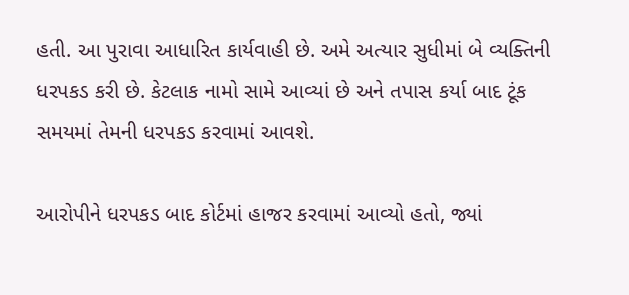હતી. આ પુરાવા આધારિત કાર્યવાહી છે. અમે અત્યાર સુધીમાં બે વ્યક્તિની ધરપકડ કરી છે. કેટલાક નામો સામે આવ્યાં છે અને તપાસ કર્યા બાદ ટૂંક સમયમાં તેમની ધરપકડ કરવામાં આવશે.

આરોપીને ધરપકડ બાદ કોર્ટમાં હાજર કરવામાં આવ્યો હતો, જ્યાં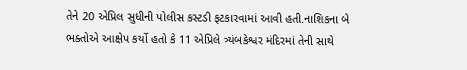તેને 20 એપ્રિલ સુધીની પોલીસ કસ્ટડી ફટકારવામાં આવી હતી.નાશિકના બે ભક્તોએ આક્ષેપ કર્યો હતો કે 11 એપ્રિલે ત્ર્યંબકેશ્વર મંદિરમાં તેની સાથે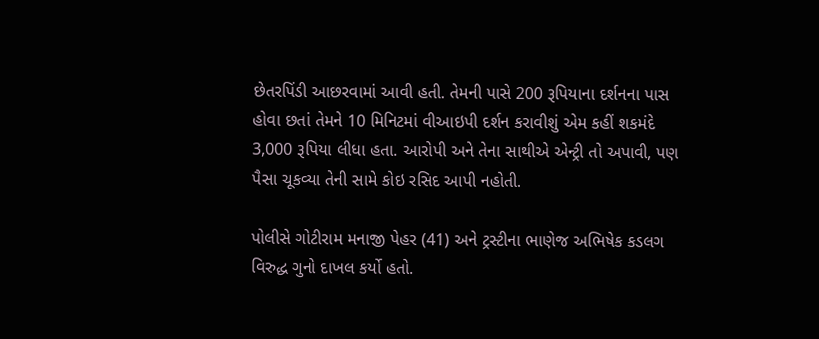છેતરપિંડી આછરવામાં આવી હતી. તેમની પાસે 200 રૂપિયાના દર્શનના પાસ હોવા છતાં તેમને 10 મિનિટમાં વીઆઇપી દર્શન કરાવીશું એમ કહીં શકમંદે 3,000 રૂપિયા લીધા હતા. આરોપી અને તેના સાથીએ એન્ટ્રી તો અપાવી, પણ પૈસા ચૂકવ્યા તેની સામે કોઇ રસિદ આપી નહોતી.

પોલીસે ગોટીરામ મનાજી પેહર (41) અને ટ્રસ્ટીના ભાણેજ અભિષેક કડલગ વિરુદ્ધ ગુનો દાખલ કર્યો હતો.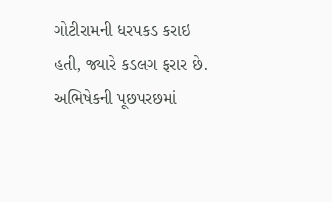ગોટીરામની ધરપકડ કરાઇ હતી, જ્યારે કડલગ ફરાર છે. અભિષેકની પૂછપરછમાં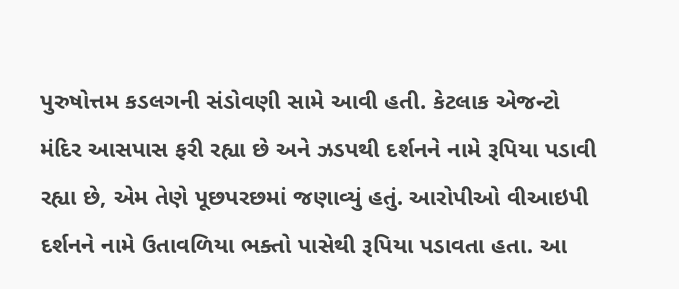પુરુષોત્તમ કડલગની સંડોવણી સામે આવી હતી. કેટલાક એજન્ટો મંદિર આસપાસ ફરી રહ્યા છે અને ઝડપથી દર્શનને નામે રૂપિયા પડાવી રહ્યા છે, એમ તેણે પૂછપરછમાં જણાવ્યું હતું. આરોપીઓ વીઆઇપી દર્શનને નામે ઉતાવળિયા ભક્તો પાસેથી રૂપિયા પડાવતા હતા. આ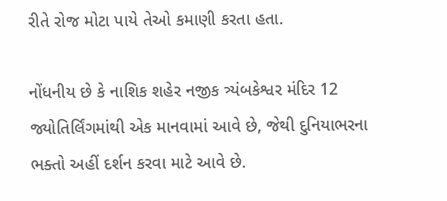રીતે રોજ મોટા પાયે તેઓ કમાણી કરતા હતા.

નોંધનીય છે કે નાશિક શહેર નજીક ત્ર્યંબકેશ્વર મંદિર 12 જ્યોતિર્લિંગમાંથી એક માનવામાં આવે છે, જેથી દુનિયાભરના ભક્તો અહીં દર્શન કરવા માટે આવે છે.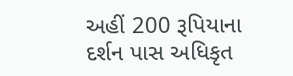અહીં 200 રૂપિયાના દર્શન પાસ અધિકૃત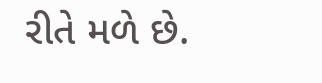રીતે મળે છે.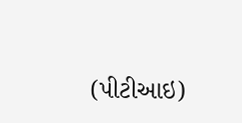(પીટીઆઇ)